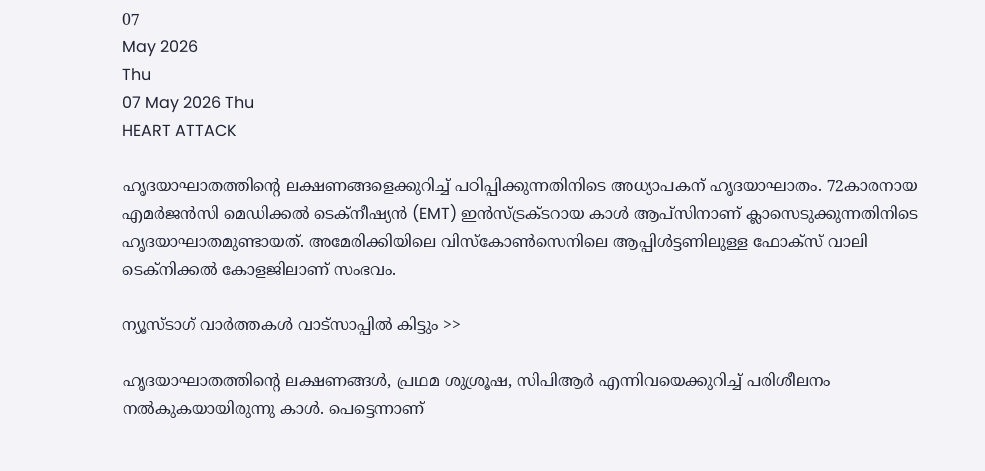07
May 2026
Thu
07 May 2026 Thu
HEART ATTACK

ഹൃദയാഘാതത്തിന്റെ ലക്ഷണങ്ങളെക്കുറിച്ച് പഠിപ്പിക്കുന്നതിനിടെ അധ്യാപകന് ഹൃദയാഘാതം. 72കാരനായ എമര്‍ജന്‍സി മെഡിക്കല്‍ ടെക്നീഷ്യന്‍ (EMT) ഇന്‍സ്ട്രക്ടറായ കാള്‍ ആപ്‌സിനാണ് ക്ലാസെടുക്കുന്നതിനിടെ ഹൃദയാഘാതമുണ്ടായത്. അമേരിക്കിയിലെ വിസ്‌കോണ്‍സെനിലെ ആപ്പിള്‍ട്ടണിലുള്ള ഫോക്‌സ് വാലി ടെക്നിക്കല്‍ കോളജിലാണ് സംഭവം.

ന്യൂസ്ടാഗ് വാര്‍ത്തകള്‍ വാട്‌സാപ്പില്‍ കിട്ടും >>

ഹൃദയാഘാതത്തിന്റെ ലക്ഷണങ്ങള്‍, പ്രഥമ ശുശ്രൂഷ, സിപിആര്‍ എന്നിവയെക്കുറിച്ച് പരിശീലനം നല്‍കുകയായിരുന്നു കാള്‍. പെട്ടെന്നാണ്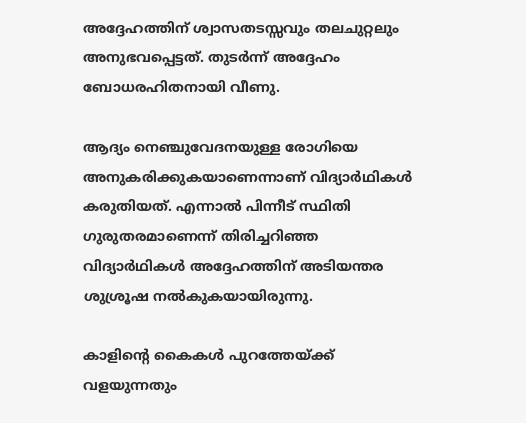അദ്ദേഹത്തിന് ശ്വാസതടസ്സവും തലചുറ്റലും അനുഭവപ്പെട്ടത്. തുടര്‍ന്ന് അദ്ദേഹം ബോധരഹിതനായി വീണു.

ആദ്യം നെഞ്ചുവേദനയുള്ള രോഗിയെ അനുകരിക്കുകയാണെന്നാണ് വിദ്യാര്‍ഥികള്‍ കരുതിയത്. എന്നാല്‍ പിന്നീട് സ്ഥിതി ഗുരുതരമാണെന്ന് തിരിച്ചറിഞ്ഞ വിദ്യാര്‍ഥികള്‍ അദ്ദേഹത്തിന് അടിയന്തര ശുശ്രൂഷ നല്‍കുകയായിരുന്നു.

കാളിന്റെ കൈകള്‍ പുറത്തേയ്ക്ക് വളയുന്നതും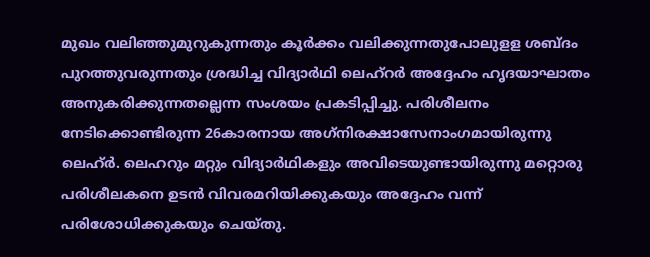മുഖം വലിഞ്ഞുമുറുകുന്നതും കൂര്‍ക്കം വലിക്കുന്നതുപോലുളള ശബ്ദം പുറത്തുവരുന്നതും ശ്രദ്ധിച്ച വിദ്യാര്‍ഥി ലെഹ്റര്‍ അദ്ദേഹം ഹൃദയാഘാതം അനുകരിക്കുന്നതല്ലെന്ന സംശയം പ്രകടിപ്പിച്ചു. പരിശീലനം നേടിക്കൊണ്ടിരുന്ന 26കാരനായ അഗ്‌നിരക്ഷാസേനാംഗമായിരുന്നു ലെഹ്ര്‍. ലെഹറും മറ്റും വിദ്യാര്‍ഥികളും അവിടെയുണ്ടായിരുന്നു മറ്റൊരു പരിശീലകനെ ഉടന്‍ വിവരമറിയിക്കുകയും അദ്ദേഹം വന്ന് പരിശോധിക്കുകയും ചെയ്തു.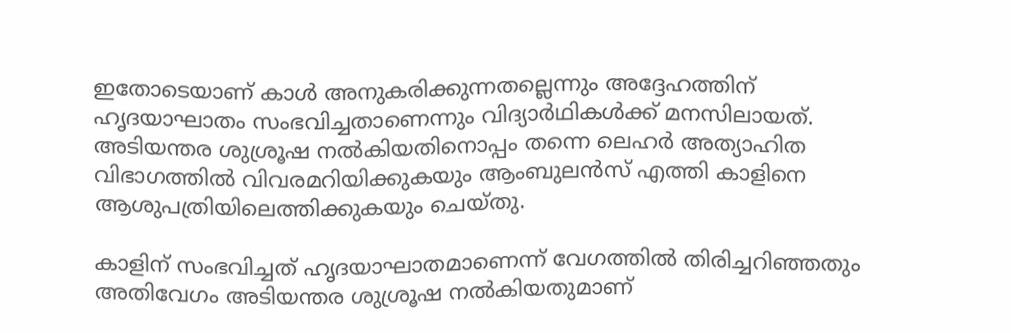ഇതോടെയാണ് കാള്‍ അനുകരിക്കുന്നതല്ലെന്നും അദ്ദേഹത്തിന് ഹൃദയാഘാതം സംഭവിച്ചതാണെന്നും വിദ്യാര്‍ഥികള്‍ക്ക് മനസിലായത്. അടിയന്തര ശുശ്രൂഷ നല്‍കിയതിനൊപ്പം തന്നെ ലെഹര്‍ അത്യാഹിത വിഭാഗത്തില്‍ വിവരമറിയിക്കുകയും ആംബുലന്‍സ് എത്തി കാളിനെ ആശുപത്രിയിലെത്തിക്കുകയും ചെയ്തു.

കാളിന് സംഭവിച്ചത് ഹൃദയാഘാതമാണെന്ന് വേഗത്തില്‍ തിരിച്ചറിഞ്ഞതും അതിവേഗം അടിയന്തര ശുശ്രൂഷ നല്‍കിയതുമാണ്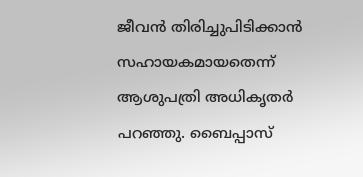ജീവന്‍ തിരിച്ചുപിടിക്കാന്‍ സഹായകമായതെന്ന് ആശുപത്രി അധികൃതര്‍ പറഞ്ഞു. ബൈപ്പാസ്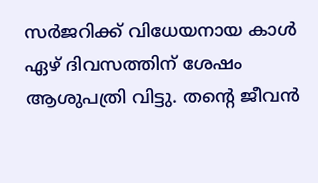സര്‍ജറിക്ക് വിധേയനായ കാള്‍ ഏഴ് ദിവസത്തിന് ശേഷം ആശുപത്രി വിട്ടു. തന്റെ ജീവന്‍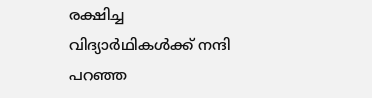രക്ഷിച്ച വിദ്യാര്‍ഥികള്‍ക്ക് നന്ദി പറഞ്ഞ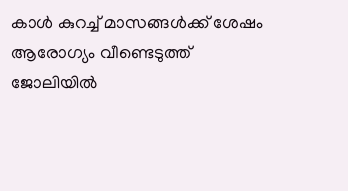കാള്‍ കുറച്ച് മാസങ്ങള്‍ക്ക് ശേഷം ആരോഗ്യം വീണ്ടെടുത്ത് ജോലിയില്‍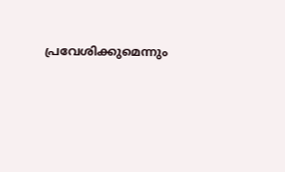പ്രവേശിക്കുമെന്നും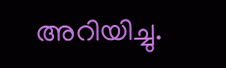അറിയിച്ചു.